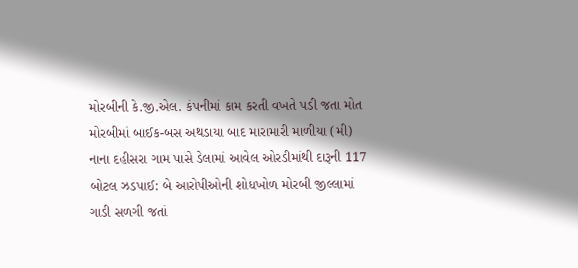મોરબીની કે.જી.એલ. કંપનીમાં કામ કરતી વખતે પડી જતા મોત મોરબીમાં બાઈક-બસ અથડાયા બાદ મારામારી માળીયા (મી) નાના દહીસરા ગામ પાસે ડેલામાં આવેલ ઓરડીમાંથી દારૂની 117 બોટલ ઝડપાઈ: બે આરોપીઓની શોધખોળ મોરબી જીલ્લામાં ગાડી સળગી જતાં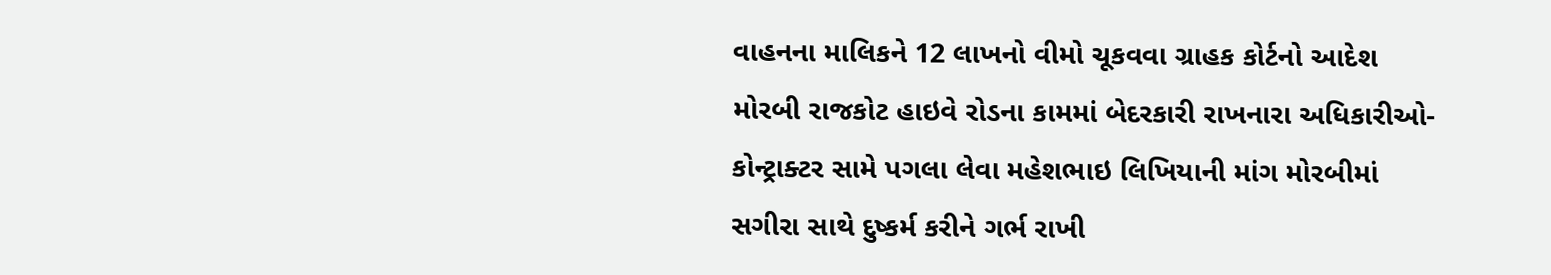વાહનના માલિકને 12 લાખનો વીમો ચૂકવવા ગ્રાહક કોર્ટનો આદેશ મોરબી રાજકોટ હાઇવે રોડના કામમાં બેદરકારી રાખનારા અધિકારીઓ-કોન્ટ્રાક્ટર સામે પગલા લેવા મહેશભાઇ લિખિયાની માંગ મોરબીમાં સગીરા સાથે દુષ્કર્મ કરીને ગર્ભ રાખી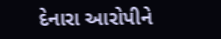દેનારા આરોપીને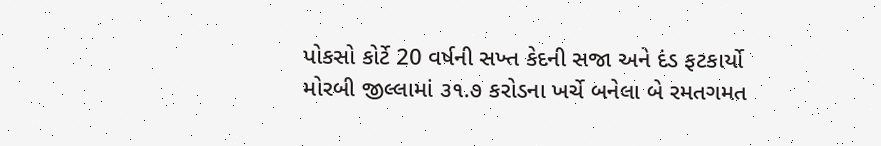પોકસો કોર્ટે 20 વર્ષની સખ્ત કેદની સજા અને દંડ ફટકાર્યો મોરબી જીલ્લામાં ૩૧.૭ કરોડના ખર્ચે બનેલા બે રમતગમત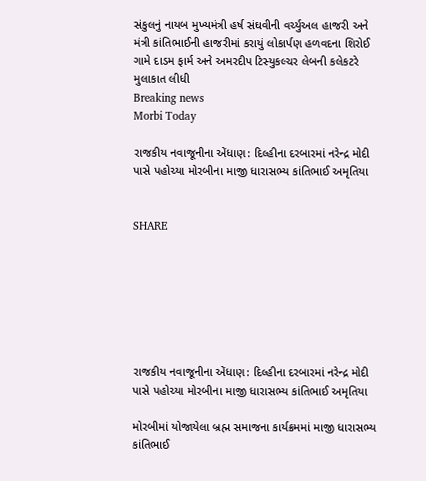સંકુલનું નાયબ મુખ્યમંત્રી હર્ષ સંઘવીની વર્ચ્યુઅલ હાજરી અને મંત્રી કાંતિભાઈની હાજરીમાં કરાયું લોકાર્પણ હળવદના શિરોઈ ગામે દાડમ ફાર્મ અને અમરદીપ ટિસ્યુકલ્ચર લેબની કલેકટરે મુલાકાત લીધી
Breaking news
Morbi Today

રાજકીય નવાજૂનીના એંધાણ: દિલ્હીના દરબારમાં નરેન્દ્ર મોદી પાસે પહોચ્યા મોરબીના માજી ધારાસભ્ય કાંતિભાઈ અમૃતિયા


SHARE







રાજકીય નવાજૂનીના એંધાણ: દિલ્હીના દરબારમાં નરેન્દ્ર મોદી પાસે પહોચ્યા મોરબીના માજી ધારાસભ્ય કાંતિભાઈ અમૃતિયા

મોરબીમાં યોજાયેલા બ્રહ્મ સમાજના કાર્યક્રમમાં માજી ધારાસભ્ય કાંતિભાઈ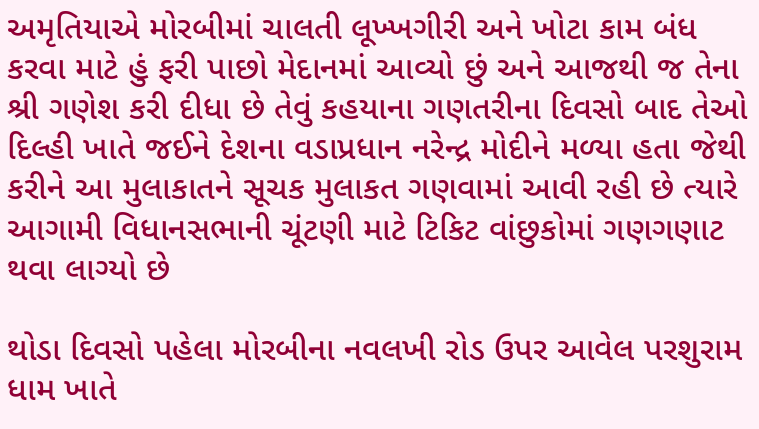અમૃતિયાએ મોરબીમાં ચાલતી લૂખ્ખગીરી અને ખોટા કામ બંધ કરવા માટે હું ફરી પાછો મેદાનમાં આવ્યો છું અને આજથી જ તેના શ્રી ગણેશ કરી દીધા છે તેવું કહયાના ગણતરીના દિવસો બાદ તેઓ દિલ્હી ખાતે જઈને દેશના વડાપ્રધાન નરેન્દ્ર મોદીને મળ્યા હતા જેથી કરીને આ મુલાકાતને સૂચક મુલાકત ગણવામાં આવી રહી છે ત્યારે આગામી વિધાનસભાની ચૂંટણી માટે ટિકિટ વાંછુકોમાં ગણગણાટ થવા લાગ્યો છે

થોડા દિવસો પહેલા મોરબીના નવલખી રોડ ઉપર આવેલ પરશુરામ ધામ ખાતે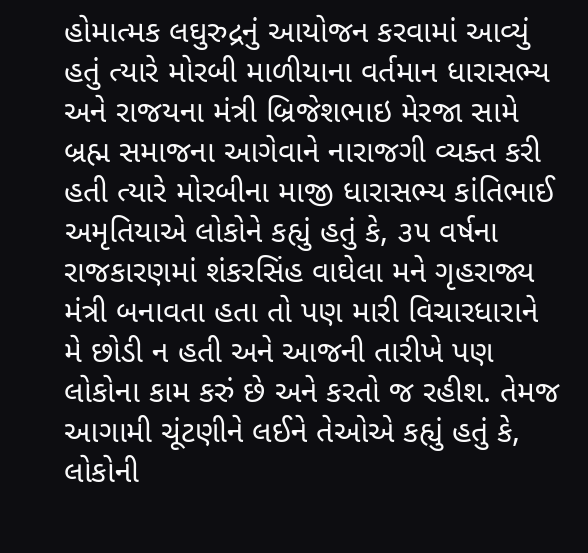હોમાત્મક લઘુરુદ્રનું આયોજન કરવામાં આવ્યું હતું ત્યારે મોરબી માળીયાના વર્તમાન ધારાસભ્ય અને રાજયના મંત્રી બ્રિજેશભાઇ મેરજા સામે બ્રહ્મ સમાજના આગેવાને નારાજગી વ્યક્ત કરી હતી ત્યારે મોરબીના માજી ધારાસભ્ય કાંતિભાઈ અમૃતિયાએ લોકોને કહ્યું હતું કે, ૩૫ વર્ષના રાજકારણમાં શંકરસિંહ વાઘેલા મને ગૃહરાજ્ય મંત્રી બનાવતા હતા તો પણ મારી વિચારધારાને મે છોડી ન હતી અને આજની તારીખે પણ લોકોના કામ કરું છે અને કરતો જ રહીશ. તેમજ આગામી ચૂંટણીને લઈને તેઓએ કહ્યું હતું કે, લોકોની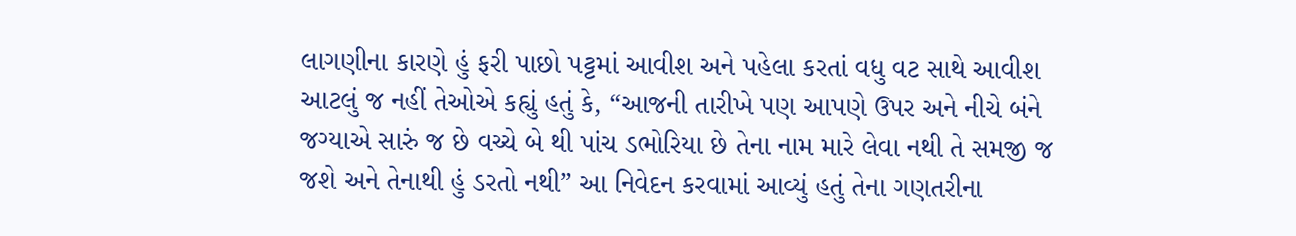લાગણીના કારણે હું ફરી પાછો પટ્ટમાં આવીશ અને પહેલા કરતાં વધુ વટ સાથે આવીશ આટલું જ નહીં તેઓએ કહ્યું હતું કે, “આજની તારીખે પણ આપણે ઉપર અને નીચે બંને જગ્યાએ સારું જ છે વચ્ચે બે થી પાંચ ડભોરિયા છે તેના નામ મારે લેવા નથી તે સમજી જ જશે અને તેનાથી હું ડરતો નથી” આ નિવેદન કરવામાં આવ્યું હતું તેના ગણતરીના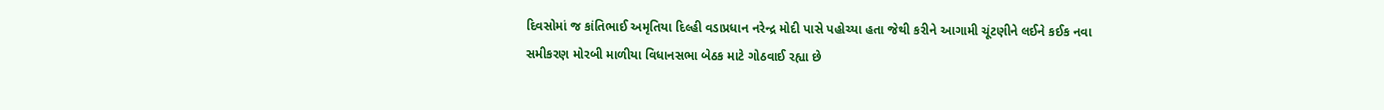દિવસોમાં જ કાંતિભાઈ અમૃતિયા દિલ્હી વડાપ્રધાન નરેન્દ્ર મોદી પાસે પહોચ્યા હતા જેથી કરીને આગામી ચૂંટણીને લઈને કઈક નવા સમીકરણ મોરબી માળીયા વિધાનસભા બેઠક માટે ગોઠવાઈ રહ્યા છે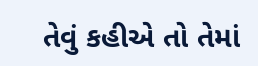તેવું કહીએ તો તેમાં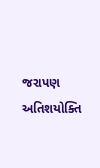જરાપણ અતિશયોક્તિ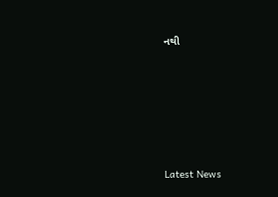નથી






Latest News